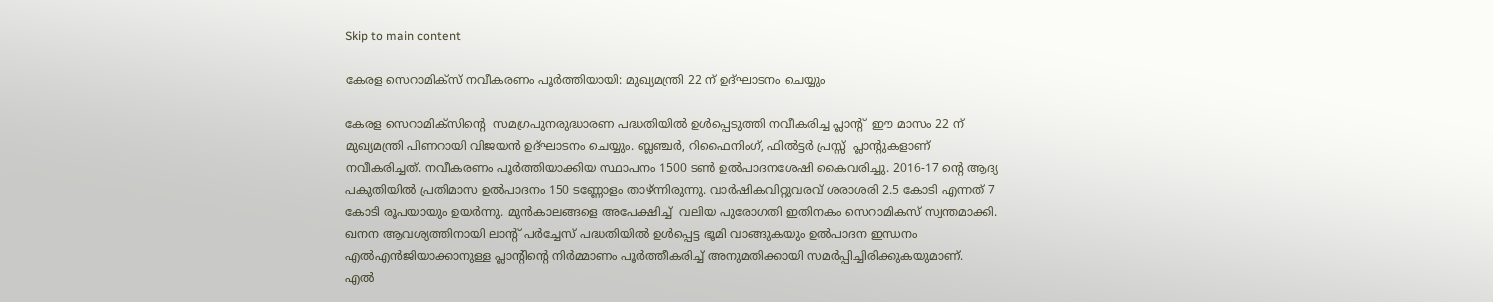Skip to main content

കേരള സെറാമിക്‌സ് നവീകരണം പൂർത്തിയായി: മുഖ്യമന്ത്രി 22 ന് ഉദ്ഘാടനം ചെയ്യും

കേരള സെറാമിക്‌സിന്റെ  സമഗ്രപുനരുദ്ധാരണ പദ്ധതിയിൽ ഉൾപ്പെടുത്തി നവീകരിച്ച പ്ലാന്റ്  ഈ മാസം 22 ന് മുഖ്യമന്ത്രി പിണറായി വിജയൻ ഉദ്ഘാടനം ചെയ്യും. ബ്ലഞ്ചർ, റിഫൈനിംഗ്, ഫിൽട്ടർ പ്രസ്സ്  പ്ലാന്റുകളാണ്  നവീകരിച്ചത്. നവീകരണം പൂർത്തിയാക്കിയ സ്ഥാപനം 1500 ടൺ ഉൽപാദനശേഷി കൈവരിച്ചു. 2016-17 ന്റെ ആദ്യ പകുതിയിൽ പ്രതിമാസ ഉൽപാദനം 150 ടണ്ണോളം താഴ്ന്നിരുന്നു. വാർഷികവിറ്റുവരവ് ശരാശരി 2.5 കോടി എന്നത് 7 കോടി രൂപയായും ഉയർന്നു. മുൻകാലങ്ങളെ അപേക്ഷിച്ച്  വലിയ പുരോഗതി ഇതിനകം സെറാമികസ് സ്വന്തമാക്കി. ഖനന ആവശ്യത്തിനായി ലാന്റ് പർച്ചേസ് പദ്ധതിയിൽ ഉൾപ്പെട്ട ഭൂമി വാങ്ങുകയും ഉൽപാദന ഇന്ധനം എൽഎൻജിയാക്കാനുള്ള പ്ലാന്റിന്റെ നിർമ്മാണം പൂർത്തീകരിച്ച് അനുമതിക്കായി സമർപ്പിച്ചിരിക്കുകയുമാണ്.
എൽ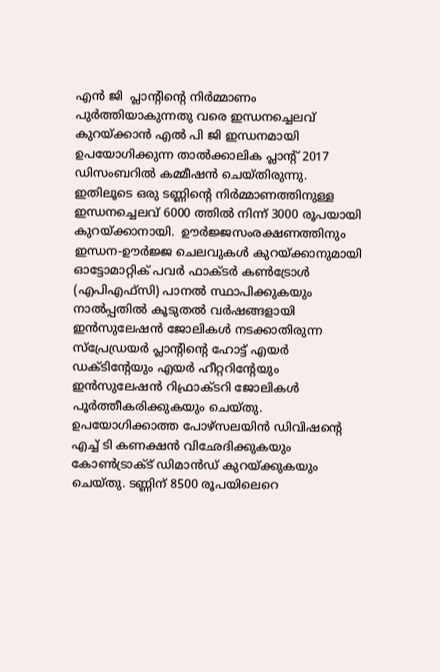എൻ ജി  പ്ലാന്റിന്റെ നിർമ്മാണം പുർത്തിയാകുന്നതു വരെ ഇന്ധനച്ചെലവ് കുറയ്ക്കാൻ എൽ പി ജി ഇന്ധനമായി ഉപയോഗിക്കുന്ന താൽക്കാലിക പ്ലാന്റ് 2017 ഡിസംബറിൽ കമ്മീഷൻ ചെയ്തിരുന്നു. ഇതിലൂടെ ഒരു ടണ്ണിന്റെ നിർമ്മാണത്തിനുള്ള  ഇന്ധനച്ചെലവ് 6000 ത്തിൽ നിന്ന് 3000 രൂപയായി കുറയ്ക്കാനായി.  ഊർജ്ജസംരക്ഷണത്തിനും ഇന്ധന-ഊർജ്ജ ചെലവുകൾ കുറയ്ക്കാനുമായി ഓട്ടോമാറ്റിക് പവർ ഫാക്ടർ കൺട്രോൾ (എപിഎഫ്‌സി) പാനൽ സ്ഥാപിക്കുകയും നാൽപ്പതിൽ കൂടുതൽ വർഷങ്ങളായി ഇൻസുലേഷൻ ജോലികൾ നടക്കാതിരുന്ന സ്‌പ്രേഡ്രയർ പ്ലാന്റിന്റെ ഹോട്ട് എയർ ഡക്ടിന്റേയും എയർ ഹീറ്ററിന്റേയും ഇൻസുലേഷൻ റിഫ്രാക്ടറി ജോലികൾ പൂർത്തീകരിക്കുകയും ചെയ്തു. ഉപയോഗിക്കാത്ത പോഴ്‌സലയിൻ ഡിവിഷന്റെ എച്ച് ടി കണക്ഷൻ വിഛേദിക്കുകയും കോൺട്രാക്ട് ഡിമാൻഡ് കുറയ്ക്കുകയും ചെയ്തു. ടണ്ണിന് 8500 രൂപയിലെറെ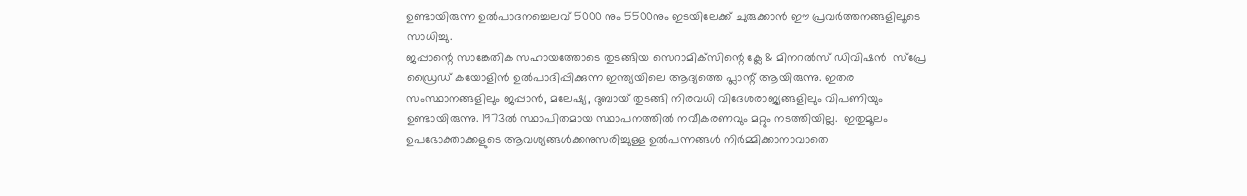ഉണ്ടായിരുന്ന ഉൽപാദനച്ചെലവ് 5000 നും 5500നും ഇടയിലേക്ക് ചുരുക്കാൻ ഈ പ്രവർത്തനങ്ങളിലൂടെ സാധിച്ചു.
ജപ്പാന്റെ സാങ്കേതിക സഹായത്തോടെ തുടങ്ങിയ സെറാമിക്‌സിന്റെ ക്ലേ & മിനറൽസ് ഡിവിഷൻ  സ്‌പ്രേ ഡ്രൈഡ് കയോളിൻ ഉൽപാദിപ്പിക്കുന്ന ഇന്ത്യയിലെ ആദ്യത്തെ പ്ലാന്റ് ആയിരുന്നു. ഇതര സംസ്ഥാനങ്ങളിലും ജപ്പാൻ, മലേഷ്യ, ദുബായ് തുടങ്ങി നിരവധി വിദേശരാജ്യങ്ങളിലും വിപണിയും ഉണ്ടായിരുന്നു. 1973ൽ സ്ഥാപിതമായ സ്ഥാപനത്തിൽ നവീകരണവും മറ്റും നടത്തിയില്ല.  ഇതുമൂലം ഉപഭോക്താക്കളുടെ ആവശ്യങ്ങൾക്കനുസരിച്ചുള്ള ഉൽപന്നങ്ങൾ നിർമ്മിക്കാനാവാതെ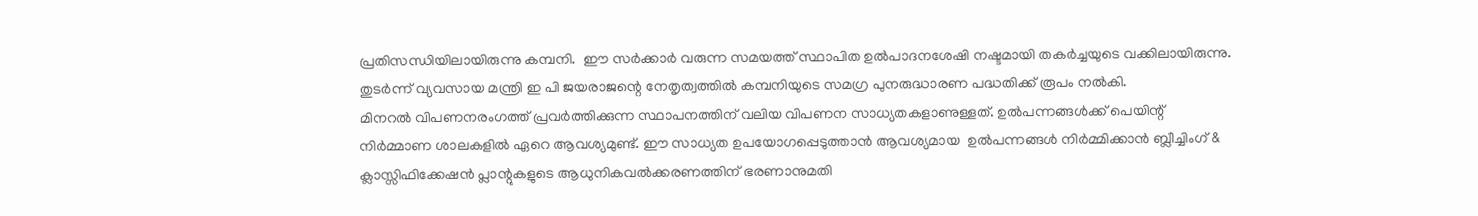പ്രതിസന്ധിയിലായിരുന്നു കമ്പനി.  ഈ സർക്കാർ വരുന്ന സമയത്ത് സ്ഥാപിത ഉൽപാദനശേഷി നഷ്ടമായി തകർച്ചയുടെ വക്കിലായിരുന്നു. തുടർന്ന് വ്യവസായ മന്ത്രി ഇ പി ജയരാജന്റെ നേതൃത്വത്തിൽ കമ്പനിയുടെ സമഗ്ര പുനരുദ്ധാരണ പദ്ധതിക്ക് രൂപം നൽകി.
മിനറൽ വിപണനരംഗത്ത് പ്രവർത്തിക്കുന്ന സ്ഥാപനത്തിന് വലിയ വിപണന സാധ്യതകളാണുള്ളത്. ഉൽപന്നങ്ങൾക്ക് പെയിന്റ് നിർമ്മാണ ശാലകളിൽ ഏറെ ആവശ്യമുണ്ട്. ഈ സാധ്യത ഉപയോഗപ്പെടുത്താൻ ആവശ്യമായ  ഉൽപന്നങ്ങൾ നിർമ്മിക്കാൻ ബ്ലീച്ചിംഗ് & ക്ലാസ്സിഫിക്കേഷൻ പ്ലാന്റുകളുടെ ആധുനികവൽക്കരണത്തിന് ഭരണാനുമതി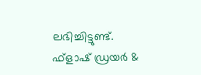ലഭിച്ചിട്ടുണ്ട്. ഫ്‌ളാഷ് ഡ്രയർ &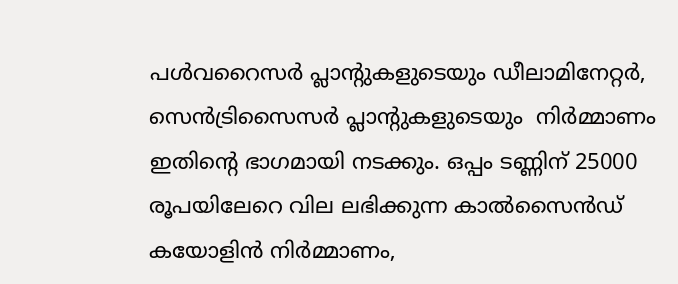പൾവറൈസർ പ്ലാന്റുകളുടെയും ഡീലാമിനേറ്റർ, സെൻട്രിസൈസർ പ്ലാന്റുകളുടെയും  നിർമ്മാണം ഇതിന്റെ ഭാഗമായി നടക്കും. ഒപ്പം ടണ്ണിന് 25000 രൂപയിലേറെ വില ലഭിക്കുന്ന കാൽസൈൻഡ് കയോളിൻ നിർമ്മാണം,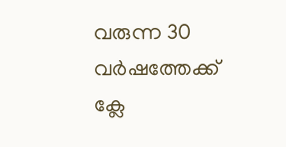വരുന്ന 30 വർഷത്തേക്ക് ക്ലേ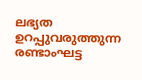ലഭ്യത ഉറപ്പുവരുത്തുന്ന രണ്ടാംഘട്ട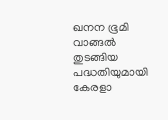ഖനന ഭൂമി വാങ്ങൽ തുടങ്ങിയ പദ്ധതിയുമായി  കേരളാ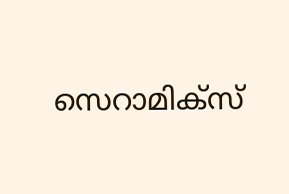സെറാമിക്‌സ്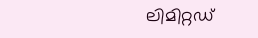ലിമിറ്റഡ്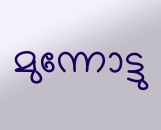മുന്നോട്ടു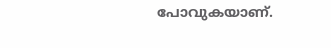പോവുകയാണ്.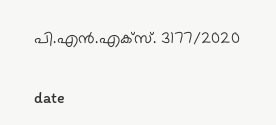പി.എൻ.എക്‌സ്. 3177/2020

date